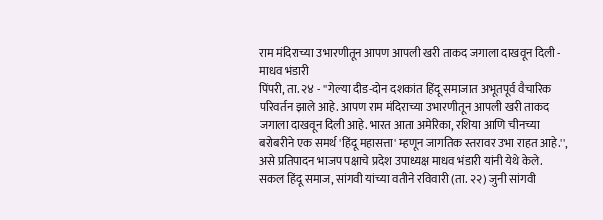राम मंदिराच्या उभारणीतून आपण आपली खरी ताकद जगाला दाखवून दिली - माधव भंडारी
पिंपरी, ता. २४ - ''गेल्या दीड-दोन दशकांत हिंदू समाजात अभूतपूर्व वैचारिक परिवर्तन झाले आहे. आपण राम मंदिराच्या उभारणीतून आपली खरी ताकद जगाला दाखवून दिली आहे. भारत आता अमेरिका, रशिया आणि चीनच्या बरोबरीने एक समर्थ 'हिंदू महासत्ता' म्हणून जागतिक स्तरावर उभा राहत आहे.'', असे प्रतिपादन भाजप पक्षाचे प्रदेश उपाध्यक्ष माधव भंडारी यांनी येथे केले.
सकल हिंदू समाज, सांगवी यांच्या वतीने रविवारी (ता. २२) जुनी सांगवी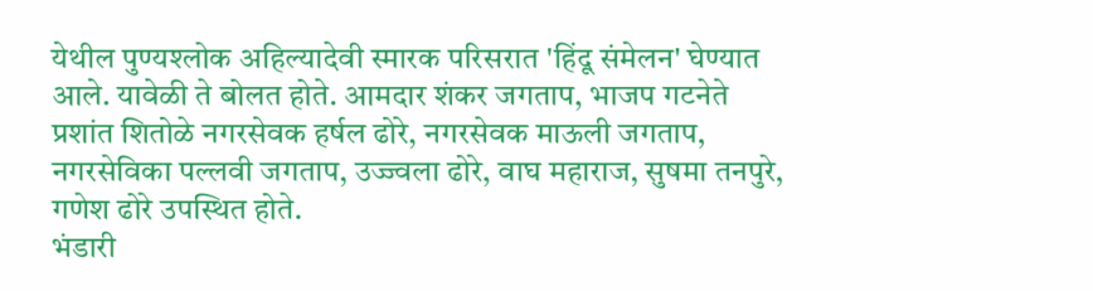येथील पुण्यश्लोक अहिल्यादेवी स्मारक परिसरात 'हिंदू संमेलन' घेण्यात आले. यावेळी ते बोलत होते. आमदार शंकर जगताप, भाजप गटनेते प्रशांत शितोळे नगरसेवक हर्षल ढोरे, नगरसेवक माऊली जगताप, नगरसेविका पल्लवी जगताप, उज्ज्वला ढोरे, वाघ महाराज, सुषमा तनपुरे, गणेश ढोरे उपस्थित होते.
भंडारी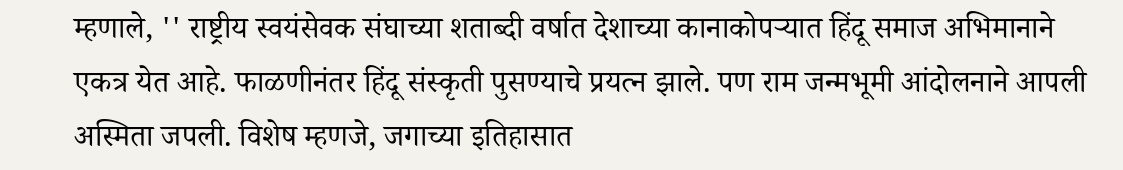म्हणाले, '' राष्ट्रीय स्वयंसेवक संघाच्या शताब्दी वर्षात देशाच्या कानाकोपऱ्यात हिंदू समाज अभिमानाने एकत्र येत आहे. फाळणीनंतर हिंदू संस्कृती पुसण्याचे प्रयत्न झाले. पण राम जन्मभूमी आंदोलनाने आपली अस्मिता जपली. विशेष म्हणजे, जगाच्या इतिहासात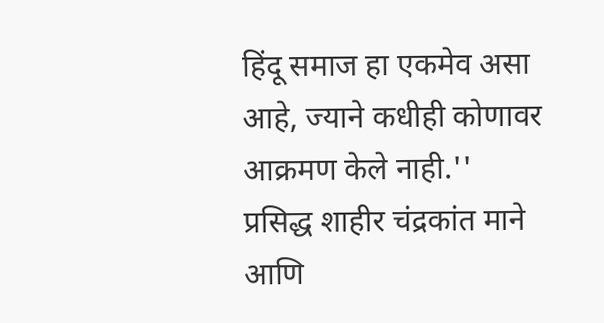हिंदू समाज हा एकमेव असा आहे, ज्याने कधीही कोणावर आक्रमण केले नाही.''
प्रसिद्ध शाहीर चंद्रकांत माने आणि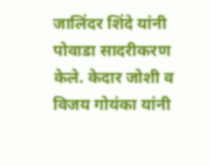जालिंदर शिंदे यांनी पोवाडा सादरीकरण केले. केदार जोशी व विजय गोयंका यांनी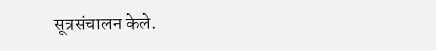सूत्रसंचालन केले.